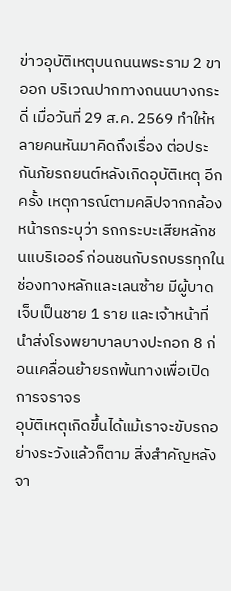ข่าวอุบัติเหตุบนถนนพระราม 2 ขาออก บริเวณปากทางถนนบางกระดี่ เมื่อวันที่ 29 ส.ค. 2569 ทำให้หลายคนหันมาคิดถึงเรื่อง ต่อประกันภัยรถยนต์หลังเกิดอุบัติเหตุ อีกครั้ง เหตุการณ์ตามคลิปจากกล้องหน้ารถระบุว่า รถกระบะเสียหลักชนแบริเออร์ ก่อนชนกับรถบรรทุกในช่องทางหลักและเลนซ้าย มีผู้บาดเจ็บเป็นชาย 1 ราย และเจ้าหน้าที่นำส่งโรงพยาบาลบางปะกอก 8 ก่อนเคลื่อนย้ายรถพ้นทางเพื่อเปิดการจราจร
อุบัติเหตุเกิดขึ้นได้แม้เราจะขับรถอย่างระวังแล้วก็ตาม สิ่งสำคัญหลังจา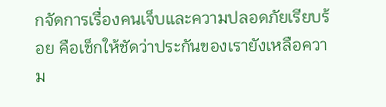กจัดการเรื่องคนเจ็บและความปลอดภัยเรียบร้อย คือเช็กให้ชัดว่าประกันของเรายังเหลือความ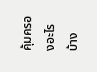คุ้มครองอะไรบ้าง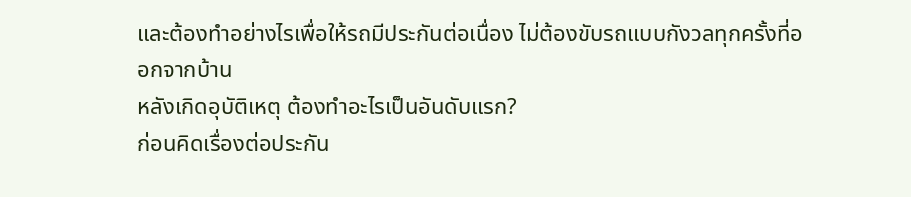และต้องทำอย่างไรเพื่อให้รถมีประกันต่อเนื่อง ไม่ต้องขับรถแบบกังวลทุกครั้งที่ออกจากบ้าน
หลังเกิดอุบัติเหตุ ต้องทำอะไรเป็นอันดับแรก?
ก่อนคิดเรื่องต่อประกัน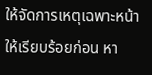ให้จัดการเหตุเฉพาะหน้าให้เรียบร้อยก่อน หา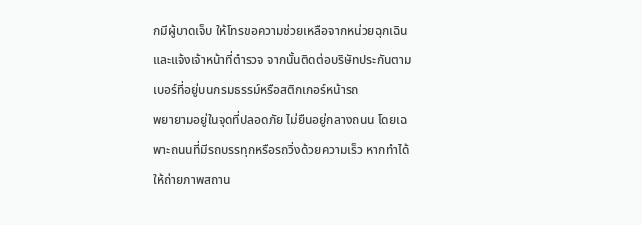กมีผู้บาดเจ็บ ให้โทรขอความช่วยเหลือจากหน่วยฉุกเฉินและแจ้งเจ้าหน้าที่ตำรวจ จากนั้นติดต่อบริษัทประกันตามเบอร์ที่อยู่บนกรมธรรม์หรือสติกเกอร์หน้ารถ
พยายามอยู่ในจุดที่ปลอดภัย ไม่ยืนอยู่กลางถนน โดยเฉพาะถนนที่มีรถบรรทุกหรือรถวิ่งด้วยความเร็ว หากทำได้ ให้ถ่ายภาพสถาน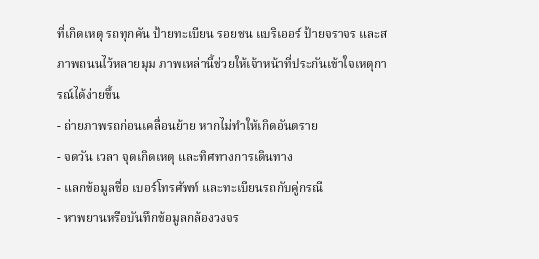ที่เกิดเหตุ รถทุกคัน ป้ายทะเบียน รอยชน แบริเออร์ ป้ายจราจร และสภาพถนนไว้หลายมุม ภาพเหล่านี้ช่วยให้เจ้าหน้าที่ประกันเข้าใจเหตุการณ์ได้ง่ายขึ้น
- ถ่ายภาพรถก่อนเคลื่อนย้าย หากไม่ทำให้เกิดอันตราย
- จดวัน เวลา จุดเกิดเหตุ และทิศทางการเดินทาง
- แลกข้อมูลชื่อ เบอร์โทรศัพท์ และทะเบียนรถกับคู่กรณี
- หาพยานหรือบันทึกข้อมูลกล้องวงจร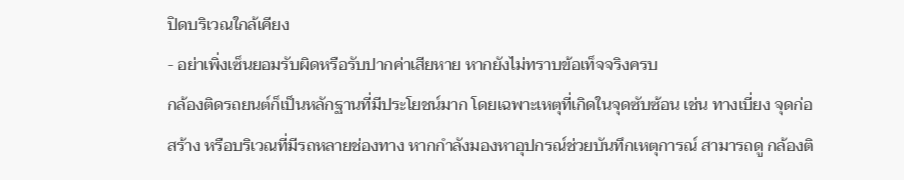ปิดบริเวณใกล้เคียง
- อย่าเพิ่งเซ็นยอมรับผิดหรือรับปากค่าเสียหาย หากยังไม่ทราบข้อเท็จจริงครบ
กล้องติดรถยนต์ก็เป็นหลักฐานที่มีประโยชน์มาก โดยเฉพาะเหตุที่เกิดในจุดซับซ้อน เช่น ทางเบี่ยง จุดก่อสร้าง หรือบริเวณที่มีรถหลายช่องทาง หากกำลังมองหาอุปกรณ์ช่วยบันทึกเหตุการณ์ สามารถดู กล้องติ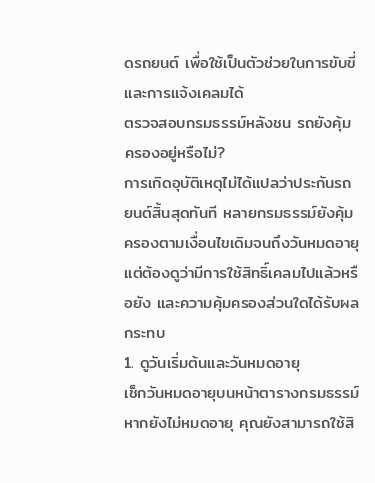ดรถยนต์ เพื่อใช้เป็นตัวช่วยในการขับขี่และการแจ้งเคลมได้
ตรวจสอบกรมธรรม์หลังชน รถยังคุ้มครองอยู่หรือไม่?
การเกิดอุบัติเหตุไม่ได้แปลว่าประกันรถยนต์สิ้นสุดทันที หลายกรมธรรม์ยังคุ้มครองตามเงื่อนไขเดิมจนถึงวันหมดอายุ แต่ต้องดูว่ามีการใช้สิทธิ์เคลมไปแล้วหรือยัง และความคุ้มครองส่วนใดได้รับผลกระทบ
1. ดูวันเริ่มต้นและวันหมดอายุ
เช็กวันหมดอายุบนหน้าตารางกรมธรรม์ หากยังไม่หมดอายุ คุณยังสามารถใช้สิ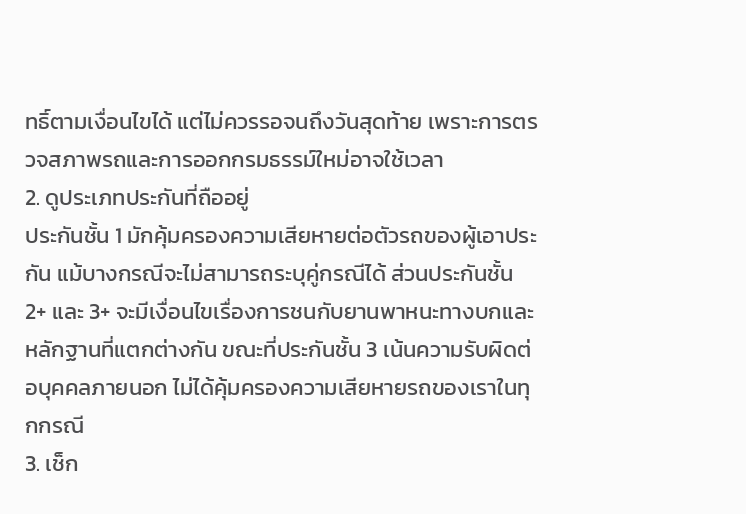ทธิ์ตามเงื่อนไขได้ แต่ไม่ควรรอจนถึงวันสุดท้าย เพราะการตรวจสภาพรถและการออกกรมธรรม์ใหม่อาจใช้เวลา
2. ดูประเภทประกันที่ถืออยู่
ประกันชั้น 1 มักคุ้มครองความเสียหายต่อตัวรถของผู้เอาประกัน แม้บางกรณีจะไม่สามารถระบุคู่กรณีได้ ส่วนประกันชั้น 2+ และ 3+ จะมีเงื่อนไขเรื่องการชนกับยานพาหนะทางบกและหลักฐานที่แตกต่างกัน ขณะที่ประกันชั้น 3 เน้นความรับผิดต่อบุคคลภายนอก ไม่ได้คุ้มครองความเสียหายรถของเราในทุกกรณี
3. เช็ก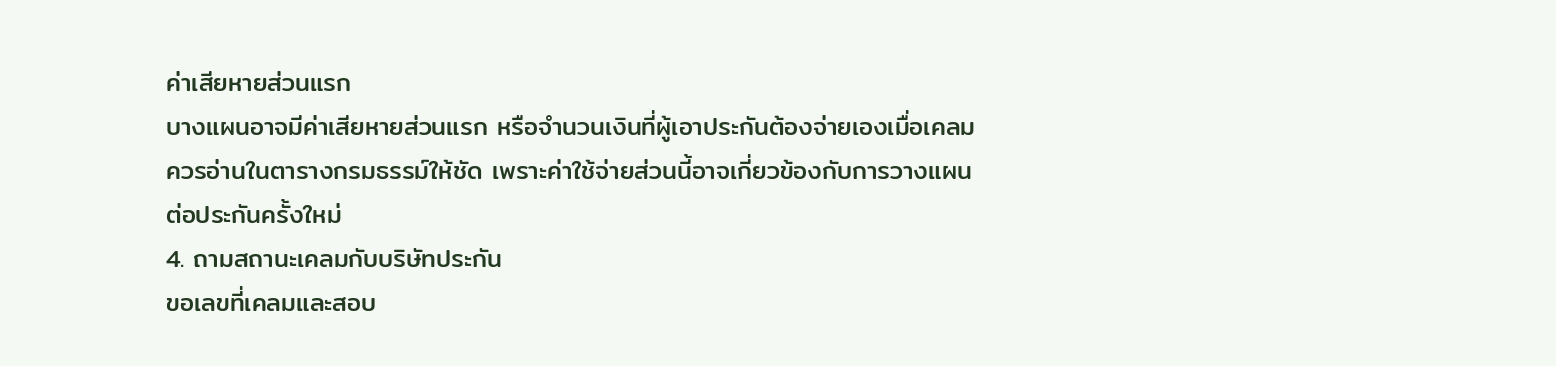ค่าเสียหายส่วนแรก
บางแผนอาจมีค่าเสียหายส่วนแรก หรือจำนวนเงินที่ผู้เอาประกันต้องจ่ายเองเมื่อเคลม ควรอ่านในตารางกรมธรรม์ให้ชัด เพราะค่าใช้จ่ายส่วนนี้อาจเกี่ยวข้องกับการวางแผนต่อประกันครั้งใหม่
4. ถามสถานะเคลมกับบริษัทประกัน
ขอเลขที่เคลมและสอบ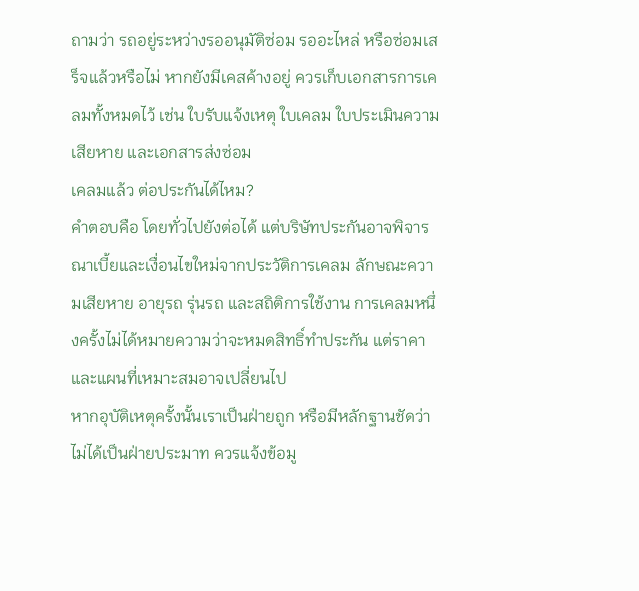ถามว่า รถอยู่ระหว่างรออนุมัติซ่อม รออะไหล่ หรือซ่อมเสร็จแล้วหรือไม่ หากยังมีเคสค้างอยู่ ควรเก็บเอกสารการเคลมทั้งหมดไว้ เช่น ใบรับแจ้งเหตุ ใบเคลม ใบประเมินความเสียหาย และเอกสารส่งซ่อม
เคลมแล้ว ต่อประกันได้ไหม?
คำตอบคือ โดยทั่วไปยังต่อได้ แต่บริษัทประกันอาจพิจารณาเบี้ยและเงื่อนไขใหม่จากประวัติการเคลม ลักษณะความเสียหาย อายุรถ รุ่นรถ และสถิติการใช้งาน การเคลมหนึ่งครั้งไม่ได้หมายความว่าจะหมดสิทธิ์ทำประกัน แต่ราคาและแผนที่เหมาะสมอาจเปลี่ยนไป
หากอุบัติเหตุครั้งนั้นเราเป็นฝ่ายถูก หรือมีหลักฐานชัดว่าไม่ได้เป็นฝ่ายประมาท ควรแจ้งข้อมู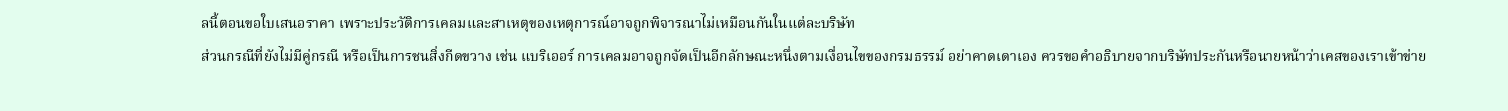ลนี้ตอนขอใบเสนอราคา เพราะประวัติการเคลมและสาเหตุของเหตุการณ์อาจถูกพิจารณาไม่เหมือนกันในแต่ละบริษัท
ส่วนกรณีที่ยังไม่มีคู่กรณี หรือเป็นการชนสิ่งกีดขวาง เช่น แบริเออร์ การเคลมอาจถูกจัดเป็นอีกลักษณะหนึ่งตามเงื่อนไขของกรมธรรม์ อย่าคาดเดาเอง ควรขอคำอธิบายจากบริษัทประกันหรือนายหน้าว่าเคสของเราเข้าข่าย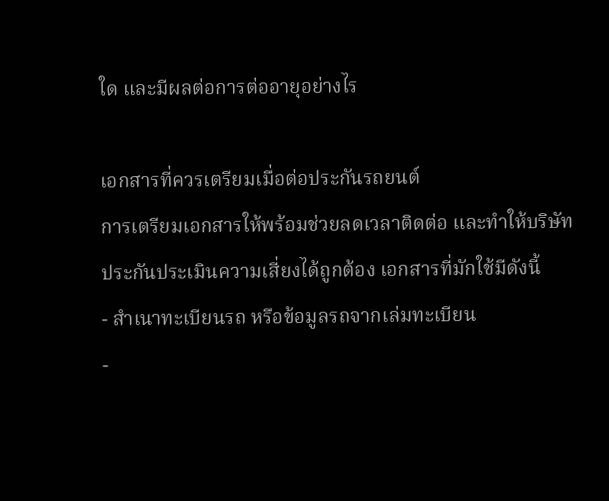ใด และมีผลต่อการต่ออายุอย่างไร

เอกสารที่ควรเตรียมเมื่อต่อประกันรถยนต์
การเตรียมเอกสารให้พร้อมช่วยลดเวลาติดต่อ และทำให้บริษัทประกันประเมินความเสี่ยงได้ถูกต้อง เอกสารที่มักใช้มีดังนี้
- สำเนาทะเบียนรถ หรือข้อมูลรถจากเล่มทะเบียน
-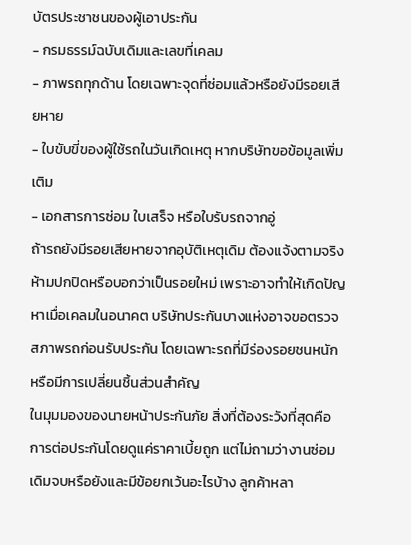บัตรประชาชนของผู้เอาประกัน
- กรมธรรม์ฉบับเดิมและเลขที่เคลม
- ภาพรถทุกด้าน โดยเฉพาะจุดที่ซ่อมแล้วหรือยังมีรอยเสียหาย
- ใบขับขี่ของผู้ใช้รถในวันเกิดเหตุ หากบริษัทขอข้อมูลเพิ่มเติม
- เอกสารการซ่อม ใบเสร็จ หรือใบรับรถจากอู่
ถ้ารถยังมีรอยเสียหายจากอุบัติเหตุเดิม ต้องแจ้งตามจริง ห้ามปกปิดหรือบอกว่าเป็นรอยใหม่ เพราะอาจทำให้เกิดปัญหาเมื่อเคลมในอนาคต บริษัทประกันบางแห่งอาจขอตรวจสภาพรถก่อนรับประกัน โดยเฉพาะรถที่มีร่องรอยชนหนักหรือมีการเปลี่ยนชิ้นส่วนสำคัญ
ในมุมมองของนายหน้าประกันภัย สิ่งที่ต้องระวังที่สุดคือการต่อประกันโดยดูแค่ราคาเบี้ยถูก แต่ไม่ถามว่างานซ่อมเดิมจบหรือยังและมีข้อยกเว้นอะไรบ้าง ลูกค้าหลา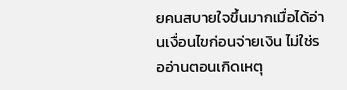ยคนสบายใจขึ้นมากเมื่อได้อ่านเงื่อนไขก่อนจ่ายเงิน ไม่ใช่รออ่านตอนเกิดเหตุ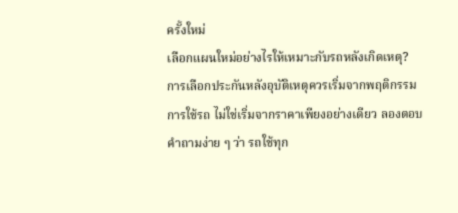ครั้งใหม่
เลือกแผนใหม่อย่างไรให้เหมาะกับรถหลังเกิดเหตุ?
การเลือกประกันหลังอุบัติเหตุควรเริ่มจากพฤติกรรมการใช้รถ ไม่ใช่เริ่มจากราคาเพียงอย่างเดียว ลองตอบคำถามง่าย ๆ ว่า รถใช้ทุก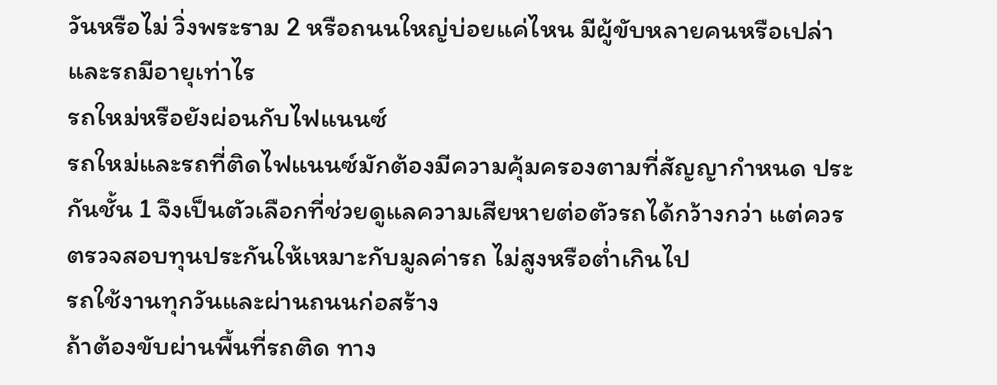วันหรือไม่ วิ่งพระราม 2 หรือถนนใหญ่บ่อยแค่ไหน มีผู้ขับหลายคนหรือเปล่า และรถมีอายุเท่าไร
รถใหม่หรือยังผ่อนกับไฟแนนซ์
รถใหม่และรถที่ติดไฟแนนซ์มักต้องมีความคุ้มครองตามที่สัญญากำหนด ประกันชั้น 1 จึงเป็นตัวเลือกที่ช่วยดูแลความเสียหายต่อตัวรถได้กว้างกว่า แต่ควรตรวจสอบทุนประกันให้เหมาะกับมูลค่ารถ ไม่สูงหรือต่ำเกินไป
รถใช้งานทุกวันและผ่านถนนก่อสร้าง
ถ้าต้องขับผ่านพื้นที่รถติด ทาง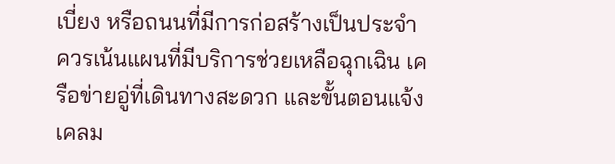เบี่ยง หรือถนนที่มีการก่อสร้างเป็นประจำ ควรเน้นแผนที่มีบริการช่วยเหลือฉุกเฉิน เครือข่ายอู่ที่เดินทางสะดวก และขั้นตอนแจ้งเคลม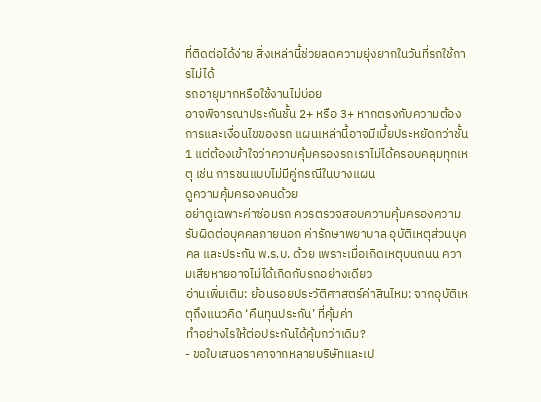ที่ติดต่อได้ง่าย สิ่งเหล่านี้ช่วยลดความยุ่งยากในวันที่รถใช้การไม่ได้
รถอายุมากหรือใช้งานไม่บ่อย
อาจพิจารณาประกันชั้น 2+ หรือ 3+ หากตรงกับความต้องการและเงื่อนไขของรถ แผนเหล่านี้อาจมีเบี้ยประหยัดกว่าชั้น 1 แต่ต้องเข้าใจว่าความคุ้มครองรถเราไม่ได้ครอบคลุมทุกเหตุ เช่น การชนแบบไม่มีคู่กรณีในบางแผน
ดูความคุ้มครองคนด้วย
อย่าดูเฉพาะค่าซ่อมรถ ควรตรวจสอบความคุ้มครองความรับผิดต่อบุคคลภายนอก ค่ารักษาพยาบาล อุบัติเหตุส่วนบุคคล และประกัน พ.ร.บ. ด้วย เพราะเมื่อเกิดเหตุบนถนน ความเสียหายอาจไม่ได้เกิดกับรถอย่างเดียว
อ่านเพิ่มเติม: ย้อนรอยประวัติศาสตร์ค่าสินไหม: จากอุบัติเหตุถึงแนวคิด ‘คืนทุนประกัน’ ที่คุ้มค่า
ทำอย่างไรให้ต่อประกันได้คุ้มกว่าเดิม?
- ขอใบเสนอราคาจากหลายบริษัทและเป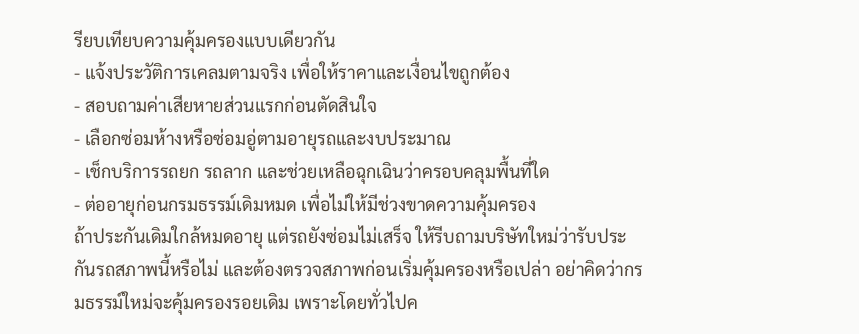รียบเทียบความคุ้มครองแบบเดียวกัน
- แจ้งประวัติการเคลมตามจริง เพื่อให้ราคาและเงื่อนไขถูกต้อง
- สอบถามค่าเสียหายส่วนแรกก่อนตัดสินใจ
- เลือกซ่อมห้างหรือซ่อมอู่ตามอายุรถและงบประมาณ
- เช็กบริการรถยก รถลาก และช่วยเหลือฉุกเฉินว่าครอบคลุมพื้นที่ใด
- ต่ออายุก่อนกรมธรรม์เดิมหมด เพื่อไม่ให้มีช่วงขาดความคุ้มครอง
ถ้าประกันเดิมใกล้หมดอายุ แต่รถยังซ่อมไม่เสร็จ ให้รีบถามบริษัทใหม่ว่ารับประกันรถสภาพนี้หรือไม่ และต้องตรวจสภาพก่อนเริ่มคุ้มครองหรือเปล่า อย่าคิดว่ากรมธรรม์ใหม่จะคุ้มครองรอยเดิม เพราะโดยทั่วไปค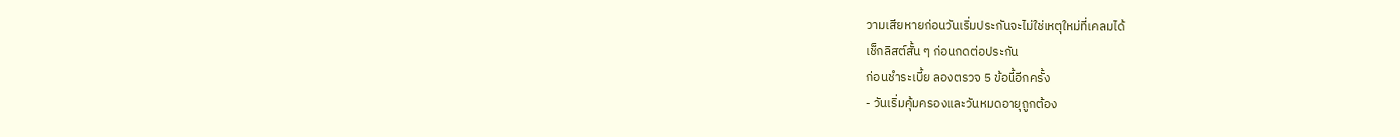วามเสียหายก่อนวันเริ่มประกันจะไม่ใช่เหตุใหม่ที่เคลมได้
เช็กลิสต์สั้น ๆ ก่อนกดต่อประกัน
ก่อนชำระเบี้ย ลองตรวจ 5 ข้อนี้อีกครั้ง
- วันเริ่มคุ้มครองและวันหมดอายุถูกต้อง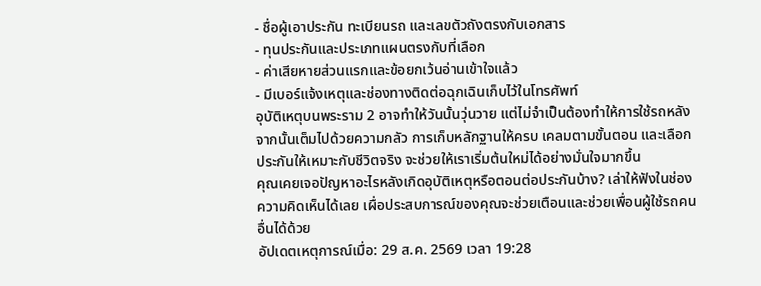- ชื่อผู้เอาประกัน ทะเบียนรถ และเลขตัวถังตรงกับเอกสาร
- ทุนประกันและประเภทแผนตรงกับที่เลือก
- ค่าเสียหายส่วนแรกและข้อยกเว้นอ่านเข้าใจแล้ว
- มีเบอร์แจ้งเหตุและช่องทางติดต่อฉุกเฉินเก็บไว้ในโทรศัพท์
อุบัติเหตุบนพระราม 2 อาจทำให้วันนั้นวุ่นวาย แต่ไม่จำเป็นต้องทำให้การใช้รถหลังจากนั้นเต็มไปด้วยความกลัว การเก็บหลักฐานให้ครบ เคลมตามขั้นตอน และเลือกประกันให้เหมาะกับชีวิตจริง จะช่วยให้เราเริ่มต้นใหม่ได้อย่างมั่นใจมากขึ้น
คุณเคยเจอปัญหาอะไรหลังเกิดอุบัติเหตุหรือตอนต่อประกันบ้าง? เล่าให้ฟังในช่องความคิดเห็นได้เลย เผื่อประสบการณ์ของคุณจะช่วยเตือนและช่วยเพื่อนผู้ใช้รถคนอื่นได้ด้วย
อัปเดตเหตุการณ์เมื่อ: 29 ส.ค. 2569 เวลา 19:28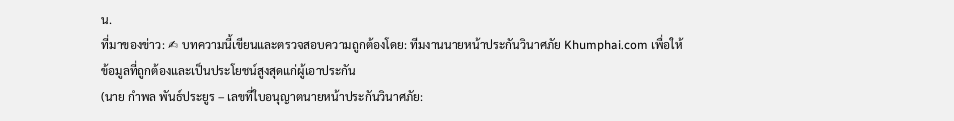น.
ที่มาของข่าว: ✍ บทความนี้เขียนและตรวจสอบความถูกต้องโดย: ทีมงานนายหน้าประกันวินาศภัย Khumphai.com เพื่อให้ข้อมูลที่ถูกต้องและเป็นประโยชน์สูงสุดแก่ผู้เอาประกัน
(นาย กำพล พันธ์ประยูร – เลขที่ใบอนุญาตนายหน้าประกันวินาศภัย: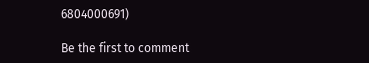6804000691)

Be the first to comment